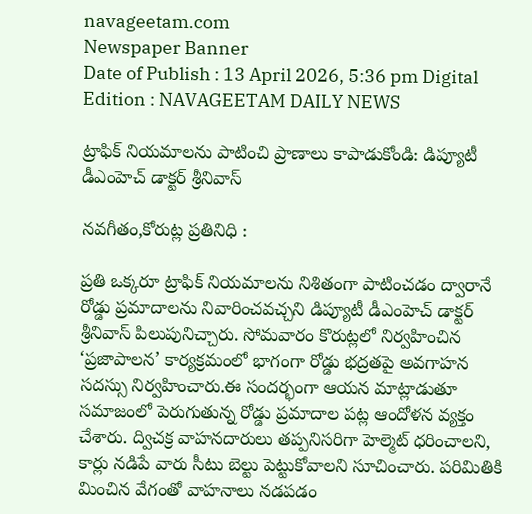navageetam.com
Newspaper Banner
Date of Publish : 13 April 2026, 5:36 pm Digital Edition : NAVAGEETAM DAILY NEWS

ట్రాఫిక్ నియమాలను పాటించి ప్రాణాలు కాపాడుకోండి: డిప్యూటీ డీఎంహెచ్‌ డాక్టర్‌ శ్రీనివాస్

నవగీతం,కోరుట్ల ప్రతినిధి :

ప్రతి ఒక్కరూ ట్రాఫిక్ నియమాలను నిశితంగా పాటించడం ద్వారానే రోడ్డు ప్రమాదాలను నివారించవచ్చని డిప్యూటీ డీఎంహెచ్‌ డాక్టర్‌ శ్రీనివాస్ పిలుపునిచ్చారు. సోమవారం కొరుట్లలో నిర్వహించిన ‘ప్రజాపాలన’ కార్యక్రమంలో భాగంగా రోడ్డు భద్రతపై అవగాహన సదస్సు నిర్వహించారు.ఈ సందర్భంగా ఆయన మాట్లాడుతూ సమాజంలో పెరుగుతున్న రోడ్డు ప్రమాదాల పట్ల ఆందోళన వ్యక్తం చేశారు. ద్విచక్ర వాహనదారులు తప్పనిసరిగా హెల్మెట్ ధరించాలని, కార్లు నడిపే వారు సీటు బెల్టు పెట్టుకోవాలని సూచించారు. పరిమితికి మించిన వేగంతో వాహనాలు నడపడం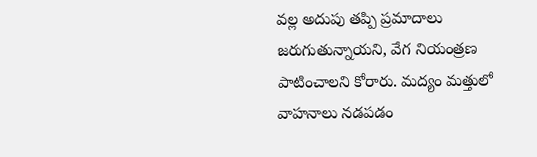వల్ల అదుపు తప్పి ప్రమాదాలు జరుగుతున్నాయని, వేగ నియంత్రణ పాటించాలని కోరారు. మద్యం మత్తులో వాహనాలు నడపడం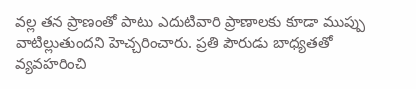వల్ల తన ప్రాణంతో పాటు ఎదుటివారి ప్రాణాలకు కూడా ముప్పు వాటిల్లుతుందని హెచ్చరించారు. ప్రతి పౌరుడు బాధ్యతతో వ్యవహరించి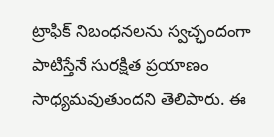ట్రాఫిక్ నిబంధనలను స్వచ్ఛందంగా పాటిస్తేనే సురక్షిత ప్రయాణం సాధ్యమవుతుందని తెలిపారు. ఈ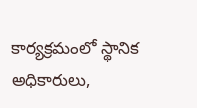కార్యక్రమంలో స్థానిక అధికారులు,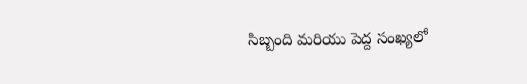సిబ్బంది మరియు పెద్ద సంఖ్యలో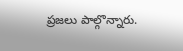ప్రజలు పాల్గొన్నారు.